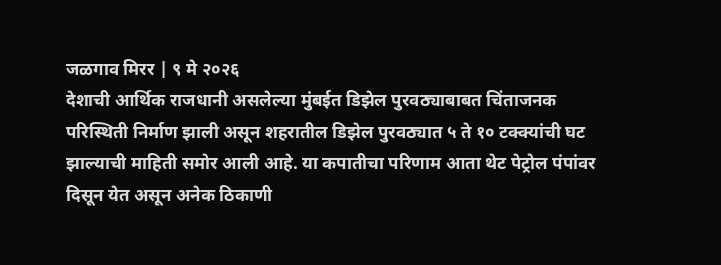जळगाव मिरर | ९ मे २०२६
देशाची आर्थिक राजधानी असलेल्या मुंबईत डिझेल पुरवठ्याबाबत चिंताजनक परिस्थिती निर्माण झाली असून शहरातील डिझेल पुरवठ्यात ५ ते १० टक्क्यांची घट झाल्याची माहिती समोर आली आहे. या कपातीचा परिणाम आता थेट पेट्रोल पंपांवर दिसून येत असून अनेक ठिकाणी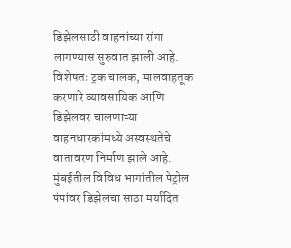डिझेलसाठी वाहनांच्या रांगा लागण्यास सुरुवात झाली आहे. विशेषतः ट्रक चालक, मालवाहतूक करणारे व्यावसायिक आणि डिझेलवर चालणाऱ्या वाहनधारकांमध्ये अस्वस्थतेचे वातावरण निर्माण झाले आहे.
मुंबईतील विविध भागांतील पेट्रोल पंपांवर डिझेलचा साठा मर्यादित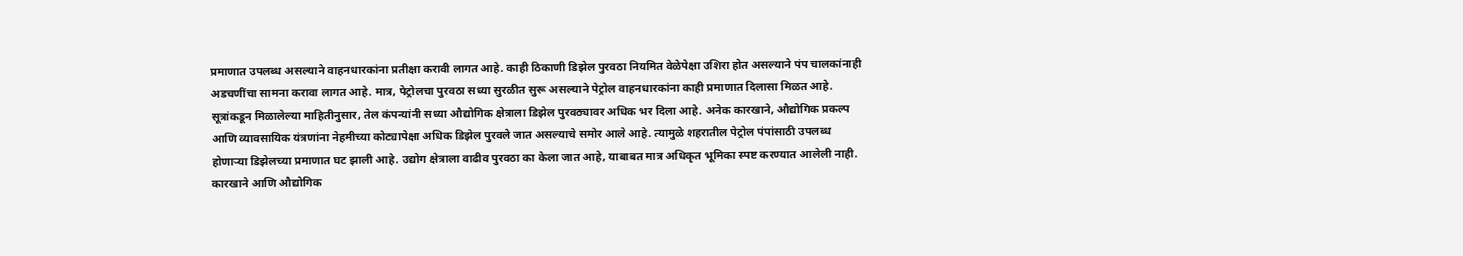प्रमाणात उपलब्ध असल्याने वाहनधारकांना प्रतीक्षा करावी लागत आहे. काही ठिकाणी डिझेल पुरवठा नियमित वेळेपेक्षा उशिरा होत असल्याने पंप चालकांनाही अडचणींचा सामना करावा लागत आहे. मात्र, पेट्रोलचा पुरवठा सध्या सुरळीत सुरू असल्याने पेट्रोल वाहनधारकांना काही प्रमाणात दिलासा मिळत आहे.
सूत्रांकडून मिळालेल्या माहितीनुसार, तेल कंपन्यांनी सध्या औद्योगिक क्षेत्राला डिझेल पुरवठ्यावर अधिक भर दिला आहे. अनेक कारखाने, औद्योगिक प्रकल्प आणि व्यावसायिक यंत्रणांना नेहमीच्या कोट्यापेक्षा अधिक डिझेल पुरवले जात असल्याचे समोर आले आहे. त्यामुळे शहरातील पेट्रोल पंपांसाठी उपलब्ध होणाऱ्या डिझेलच्या प्रमाणात घट झाली आहे. उद्योग क्षेत्राला वाढीव पुरवठा का केला जात आहे, याबाबत मात्र अधिकृत भूमिका स्पष्ट करण्यात आलेली नाही.
कारखाने आणि औद्योगिक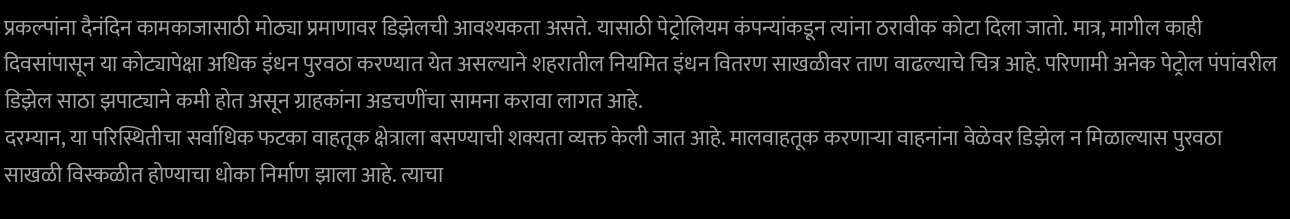प्रकल्पांना दैनंदिन कामकाजासाठी मोठ्या प्रमाणावर डिझेलची आवश्यकता असते. यासाठी पेट्रोलियम कंपन्यांकडून त्यांना ठरावीक कोटा दिला जातो. मात्र, मागील काही दिवसांपासून या कोट्यापेक्षा अधिक इंधन पुरवठा करण्यात येत असल्याने शहरातील नियमित इंधन वितरण साखळीवर ताण वाढल्याचे चित्र आहे. परिणामी अनेक पेट्रोल पंपांवरील डिझेल साठा झपाट्याने कमी होत असून ग्राहकांना अडचणींचा सामना करावा लागत आहे.
दरम्यान, या परिस्थितीचा सर्वाधिक फटका वाहतूक क्षेत्राला बसण्याची शक्यता व्यक्त केली जात आहे. मालवाहतूक करणाऱ्या वाहनांना वेळेवर डिझेल न मिळाल्यास पुरवठा साखळी विस्कळीत होण्याचा धोका निर्माण झाला आहे. त्याचा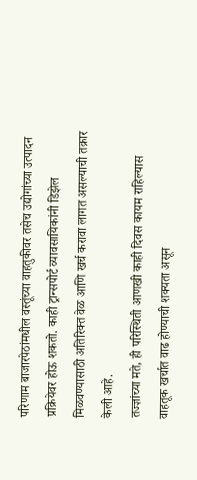परिणाम बाजारपेठांमधील वस्तूंच्या वाहतुकीवर तसेच उद्योगांच्या उत्पादन प्रक्रियेवर होऊ शकतो. काही ट्रान्सपोर्ट व्यावसायिकांनी डिझेल मिळवण्यासाठी अतिरिक्त वेळ आणि खर्च करावा लागत असल्याची तक्रार केली आहे.
तज्ज्ञांच्या मते, ही परिस्थिती आणखी काही दिवस कायम राहिल्यास वाहतूक खर्चात वाढ होण्याची शक्यता असून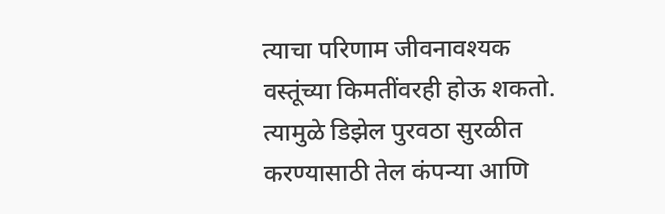त्याचा परिणाम जीवनावश्यक वस्तूंच्या किमतींवरही होऊ शकतो. त्यामुळे डिझेल पुरवठा सुरळीत करण्यासाठी तेल कंपन्या आणि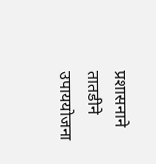प्रशासनाने तातडीने उपाययोजना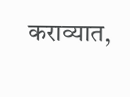कराव्यात,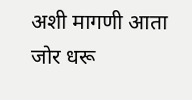अशी मागणी आता जोर धरू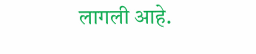लागली आहे.